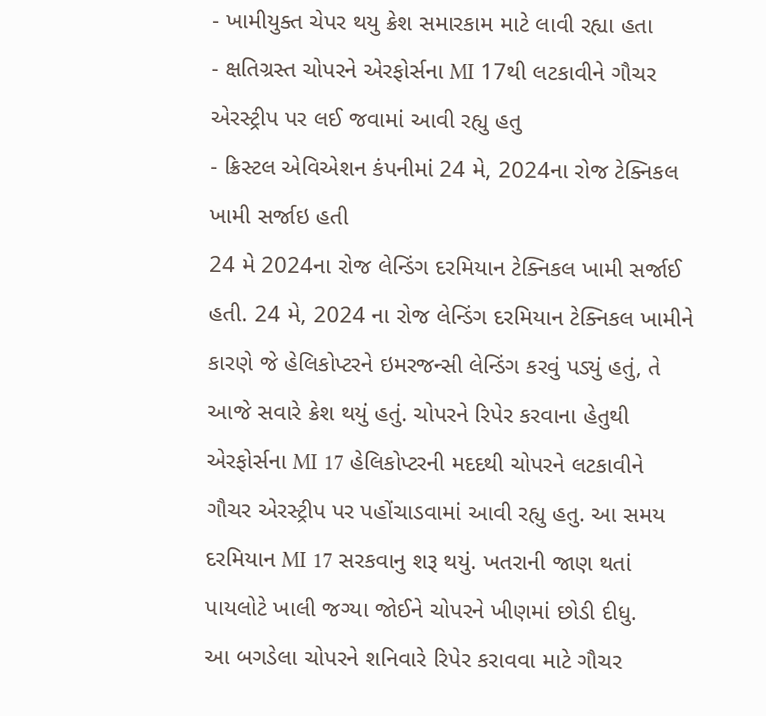- ખામીયુક્ત ચેપર થયુ ક્રેશ સમારકામ માટે લાવી રહ્યા હતા
- ક્ષતિગ્રસ્ત ચોપરને એરફોર્સના MI 17થી લટકાવીને ગૌચર એરસ્ટ્રીપ પર લઈ જવામાં આવી રહ્યુ હતુ
- ક્રિસ્ટલ એવિએશન કંપનીમાં 24 મે, 2024ના રોજ ટેક્નિકલ ખામી સર્જાઇ હતી
24 મે 2024ના રોજ લેન્ડિંગ દરમિયાન ટેક્નિકલ ખામી સર્જાઈ હતી. 24 મે, 2024 ના રોજ લેન્ડિંગ દરમિયાન ટેક્નિકલ ખામીને કારણે જે હેલિકોપ્ટરને ઇમરજન્સી લેન્ડિંગ કરવું પડ્યું હતું, તે આજે સવારે ક્રેશ થયું હતું. ચોપરને રિપેર કરવાના હેતુથી એરફોર્સના MI 17 હેલિકોપ્ટરની મદદથી ચોપરને લટકાવીને ગૌચર એરસ્ટ્રીપ પર પહોંચાડવામાં આવી રહ્યુ હતુ. આ સમય દરમિયાન MI 17 સરકવાનુ શરૂ થયું. ખતરાની જાણ થતાં પાયલોટે ખાલી જગ્યા જોઈને ચોપરને ખીણમાં છોડી દીધુ.
આ બગડેલા ચોપરને શનિવારે રિપેર કરાવવા માટે ગૌચર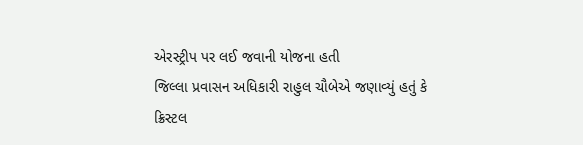એરસ્ટ્રીપ પર લઈ જવાની યોજના હતી
જિલ્લા પ્રવાસન અધિકારી રાહુલ ચૌબેએ જણાવ્યું હતું કે ક્રિસ્ટલ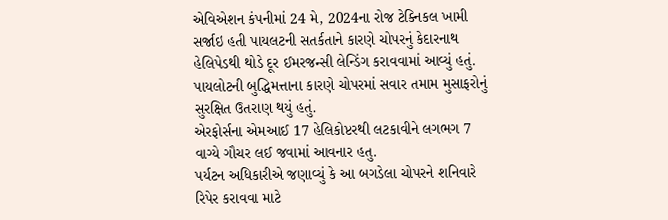એવિએશન કંપનીમાં 24 મે, 2024ના રોજ ટેક્નિકલ ખામી સર્જાઇ હતી પાયલટની સતર્કતાને કારણે ચોપરનું કેદારનાથ હેલિપેડથી થોડે દૂર ઈમરજન્સી લેન્ડિંગ કરાવવામાં આવ્યું હતું. પાયલોટની બુદ્ધિમત્તાના કારણે ચોપરમાં સવાર તમામ મુસાફરોનું સુરક્ષિત ઉતરાણ થયું હતું.
એરફોર્સના એમઆઈ 17 હેલિકોપ્ટરથી લટકાવીને લગભગ 7 વાગ્યે ગૌચર લઈ જવામાં આવનાર હતુ.
પર્યટન અધિકારીએ જણાવ્યું કે આ બગડેલા ચોપરને શનિવારે રિપેર કરાવવા માટે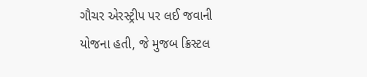ગૌચર એરસ્ટ્રીપ પર લઈ જવાની યોજના હતી, જે મુજબ ક્રિસ્ટલ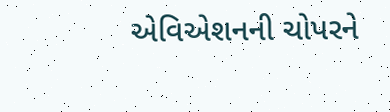એવિએશનની ચોપરને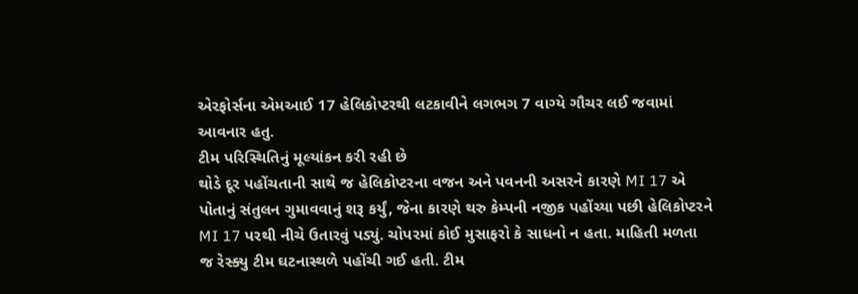એરફોર્સના એમઆઈ 17 હેલિકોપ્ટરથી લટકાવીને લગભગ 7 વાગ્યે ગૌચર લઈ જવામાં આવનાર હતુ.
ટીમ પરિસ્થિતિનું મૂલ્યાંકન કરી રહી છે
થોડે દૂર પહોંચતાની સાથે જ હેલિકોપ્ટરના વજન અને પવનની અસરને કારણે MI 17 એ પોતાનું સંતુલન ગુમાવવાનું શરૂ કર્યું, જેના કારણે થરુ કેમ્પની નજીક પહોંચ્યા પછી હેલિકોપ્ટરને MI 17 પરથી નીચે ઉતારવું પડ્યું. ચોપરમાં કોઈ મુસાફરો કે સાધનો ન હતા. માહિતી મળતા જ રેસ્ક્યુ ટીમ ઘટનાસ્થળે પહોંચી ગઈ હતી. ટીમ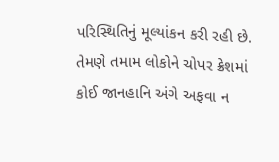પરિસ્થિતિનું મૂલ્યાંકન કરી રહી છે. તેમણે તમામ લોકોને ચોપર ક્રેશમાં કોઈ જાનહાનિ અંગે અફવા ન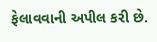ફેલાવવાની અપીલ કરી છે.